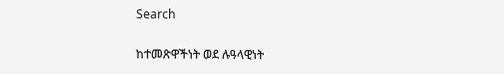Search

ከተመጽዋችነት ወደ ሉዓላዊነት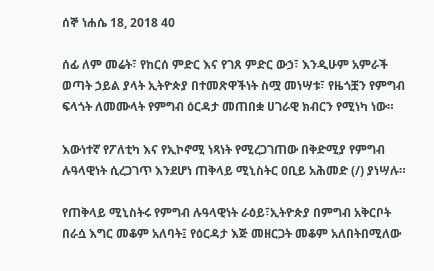ሰኞ ነሐሴ 18, 2018 40

ሰፊ ለም መሬት፣ የከርሰ ምድር እና የገጸ ምድር ውኃ፣ እንዲሁም አምራች ወጣት ኃይል ያላት ኢትዮጵያ በተመጽዋችነት ስሟ መነሣቱ፣ የዜጎቿን የምግብ ፍላጎት ለመሙላት የምግብ ዕርዳታ መጠበቋ ሀገራዊ ክብርን የሚነካ ነው።

እውነተኛ የፖለቲካ እና የኢኮኖሚ ነጻነት የሚረጋገጠው በቅድሚያ የምግብ ሉዓላዊነት ሲረጋገጥ እንደሆነ ጠቅላይ ሚኒስትር ዐቢይ አሕመድ (/) ያነሣሉ።

የጠቅላይ ሚኒስትሩ የምግብ ሉዓላዊነት ራዕይ፣ኢትዮጵያ በምግብ አቅርቦት በራሷ እግር መቆም አለባት፤ የዕርዳታ እጅ መዘርጋት መቆም አለበትበሚለው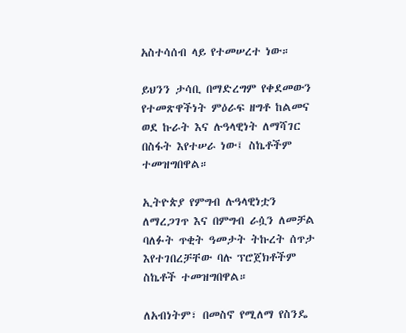አስተሳሰብ ላይ የተመሠረተ ነው።

ይህንን ታሳቢ በማድረግም የቀደመውን የተመጽዋችነት ምዕራፍ ዘግቶ ከልመና ወደ ኩራት እና ሉዓላዊነት ለማሻገር በስፋት እየተሠራ ነው፤ ስኬቶችም ተመዝግበዋል።

ኢትዮጵያ የምግብ ሉዓላዊነቷን ለማረጋገጥ እና በምግብ ራሷን ለመቻል ባለፉት ጥቂት ዓመታት ትኩረት ሰጥታ እየተገበረቻቸው ባሉ ፕሮጀክቶችም ስኬቶች ተመዝግበዋል።

ለአብነትም፣ በመስኖ የሚለማ የስንዴ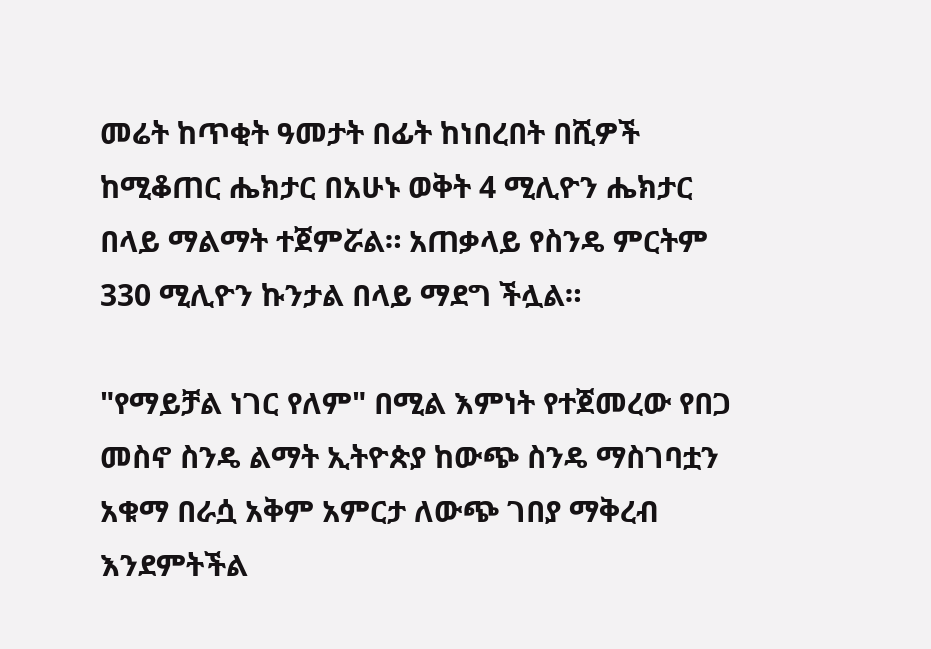መሬት ከጥቂት ዓመታት በፊት ከነበረበት በሺዎች ከሚቆጠር ሔክታር በአሁኑ ወቅት 4 ሚሊዮን ሔክታር በላይ ማልማት ተጀምሯል። አጠቃላይ የስንዴ ምርትም 330 ሚሊዮን ኩንታል በላይ ማደግ ችሏል።

"የማይቻል ነገር የለም" በሚል እምነት የተጀመረው የበጋ መስኖ ስንዴ ልማት ኢትዮጵያ ከውጭ ስንዴ ማስገባቷን አቁማ በራሷ አቅም አምርታ ለውጭ ገበያ ማቅረብ እንደምትችል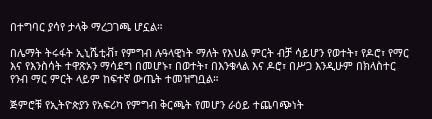በተግባር ያሳየ ታላቅ ማረጋገጫ ሆኗል።

በሌማት ትሩፋት ኢኒሼቲቭ፣ የምግብ ሉዓላዊነት ማለት የእህል ምርት ብቻ ሳይሆን የወተት፣ የዶሮ፣ የማር እና የእንስሳት ተዋጽኦን ማሳደግ በመሆኑ፣ በወተት፣ በእንቁላል እና ዶሮ፣ በሥጋ እንዲሁም በክላስተር የንብ ማር ምርት ላይም ከፍተኛ ውጤት ተመዝግቧል።

ጅምሮቹ የኢትዮጵያን የአፍሪካ የምግብ ቅርጫት የመሆን ራዕይ ተጨባጭነት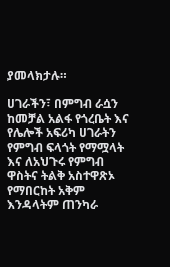ያመላክታሉ።

ሀገራችን፣ በምግብ ራሷን ከመቻል አልፋ የጎረቤት እና የሌሎች አፍሪካ ሀገራትን የምግብ ፍላጎት የማሟላት እና ለአህጉሩ የምግብ ዋስትና ትልቅ አስተዋጽኦ የማበርከት አቅም እንዳላትም ጠንካራ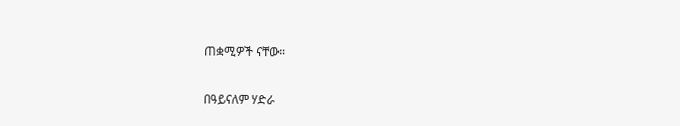ጠቋሚዎች ናቸው።

በዓይናለም ሃድራ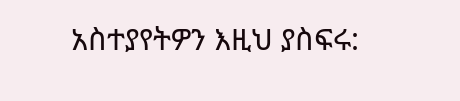አስተያየትዎን እዚህ ያስፍሩ: